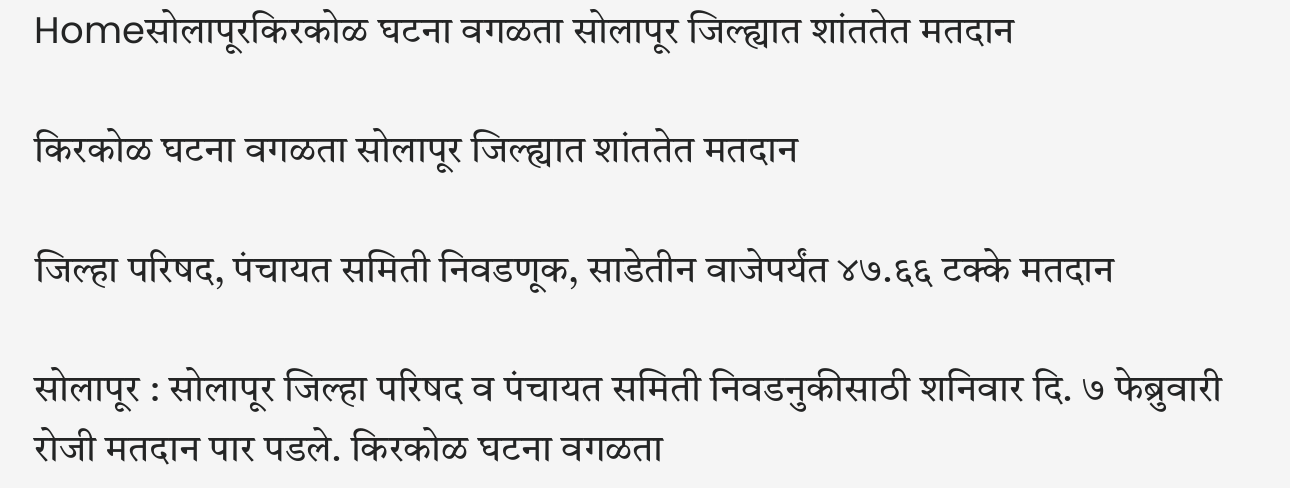Homeसोलापूरकिरकोळ घटना वगळता सोलापूर जिल्ह्यात शांततेत मतदान

किरकोळ घटना वगळता सोलापूर जिल्ह्यात शांततेत मतदान

जिल्हा परिषद, पंचायत समिती निवडणूक, साडेतीन वाजेपर्यंत ४७.६६ टक्के मतदान

सोलापूर : सोलापूर जिल्हा परिषद व पंचायत समिती निवडनुकीसाठी शनिवार दि. ७ फेब्रुवारी रोजी मतदान पार पडले. किरकोळ घटना वगळता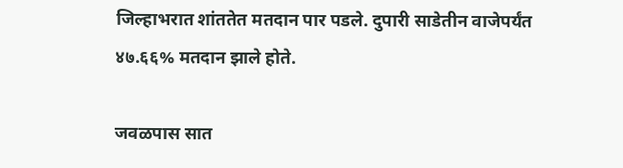जिल्हाभरात शांततेत मतदान पार पडले. दुपारी साडेतीन वाजेपर्यंत ४७.६६% मतदान झाले होते.

जवळपास सात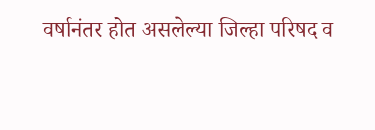वर्षानंतर होत असलेल्या जिल्हा परिषद व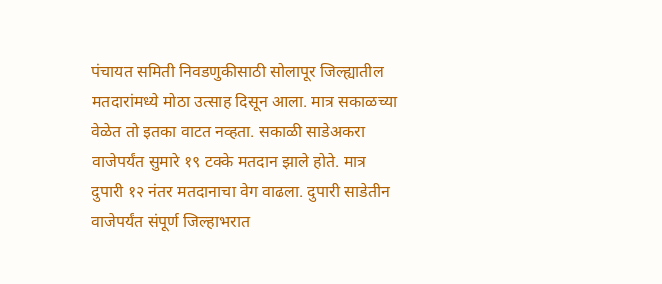पंचायत समिती निवडणुकीसाठी सोलापूर जिल्ह्यातील मतदारांमध्ये मोठा उत्साह दिसून आला. मात्र सकाळच्या वेळेत तो इतका वाटत नव्हता. सकाळी साडेअकरा वाजेपर्यंत सुमारे १९ टक्के मतदान झाले होते. मात्र दुपारी १२ नंतर मतदानाचा वेग वाढला. दुपारी साडेतीन वाजेपर्यंत संपूर्ण जिल्हाभरात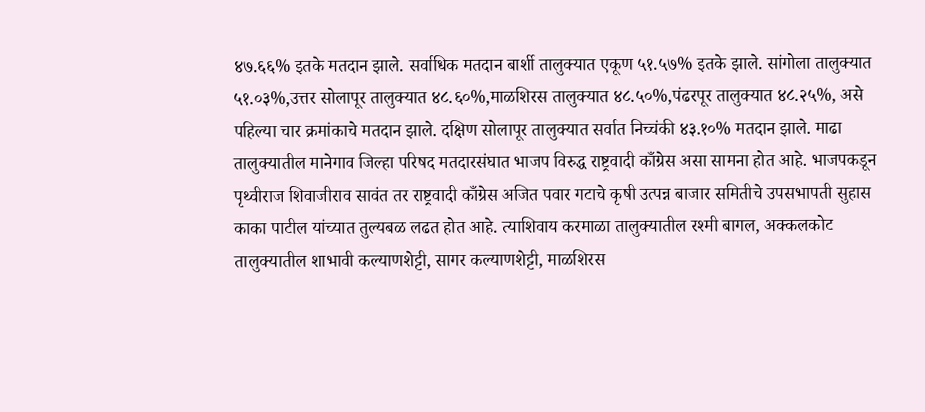४७.६६% इतके मतदान झाले. सर्वाधिक मतदान बार्शी तालुक्यात एकूण ५१.५७% इतके झाले. सांगोला तालुक्यात ५१.०३%,उत्तर सोलापूर तालुक्यात ४८.६०%,माळशिरस तालुक्यात ४८.५०%,पंढरपूर तालुक्यात ४८.२५%, असे पहिल्या चार क्रमांकाचे मतदान झाले. दक्षिण सोलापूर तालुक्यात सर्वात निच्चंकी ४३.१०% मतदान झाले. माढा तालुक्यातील मानेगाव जिल्हा परिषद मतदारसंघात भाजप विरुद्ध राष्ट्रवादी काँग्रेस असा सामना होत आहे. भाजपकडून पृथ्वीराज शिवाजीराव सावंत तर राष्ट्रवादी काँग्रेस अजित पवार गटाचे कृषी उत्पन्न बाजार समितीचे उपसभापती सुहास काका पाटील यांच्यात तुल्यबळ लढत होत आहे. त्याशिवाय करमाळा तालुक्यातील रश्मी बागल, अक्कलकोट तालुक्यातील शाभावी कल्याणशेट्टी, सागर कल्याणशेट्टी, माळशिरस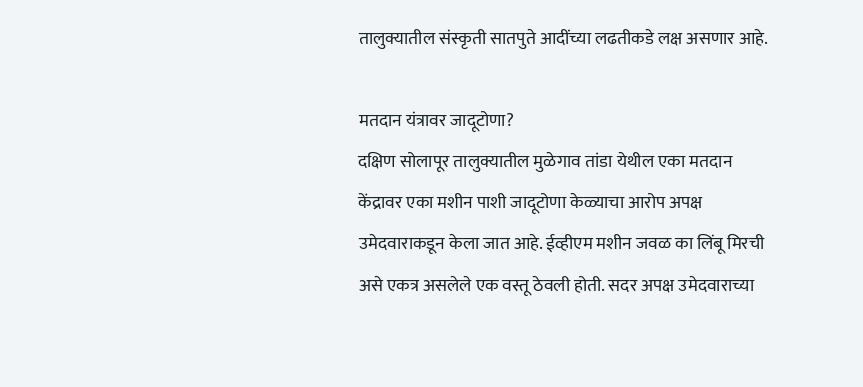तालुक्यातील संस्कृती सातपुते आदींच्या लढतीकडे लक्ष असणार आहे.

मतदान यंत्रावर जादूटोणा?
दक्षिण सोलापूर तालुक्यातील मुळेगाव तांडा येथील एका मतदान केंद्रावर एका मशीन पाशी जादूटोणा केळ्याचा आरोप अपक्ष उमेदवाराकडून केला जात आहे. ईव्हीएम मशीन जवळ का लिंबू मिरची असे एकत्र असलेले एक वस्तू ठेवली होती. सदर अपक्ष उमेदवाराच्या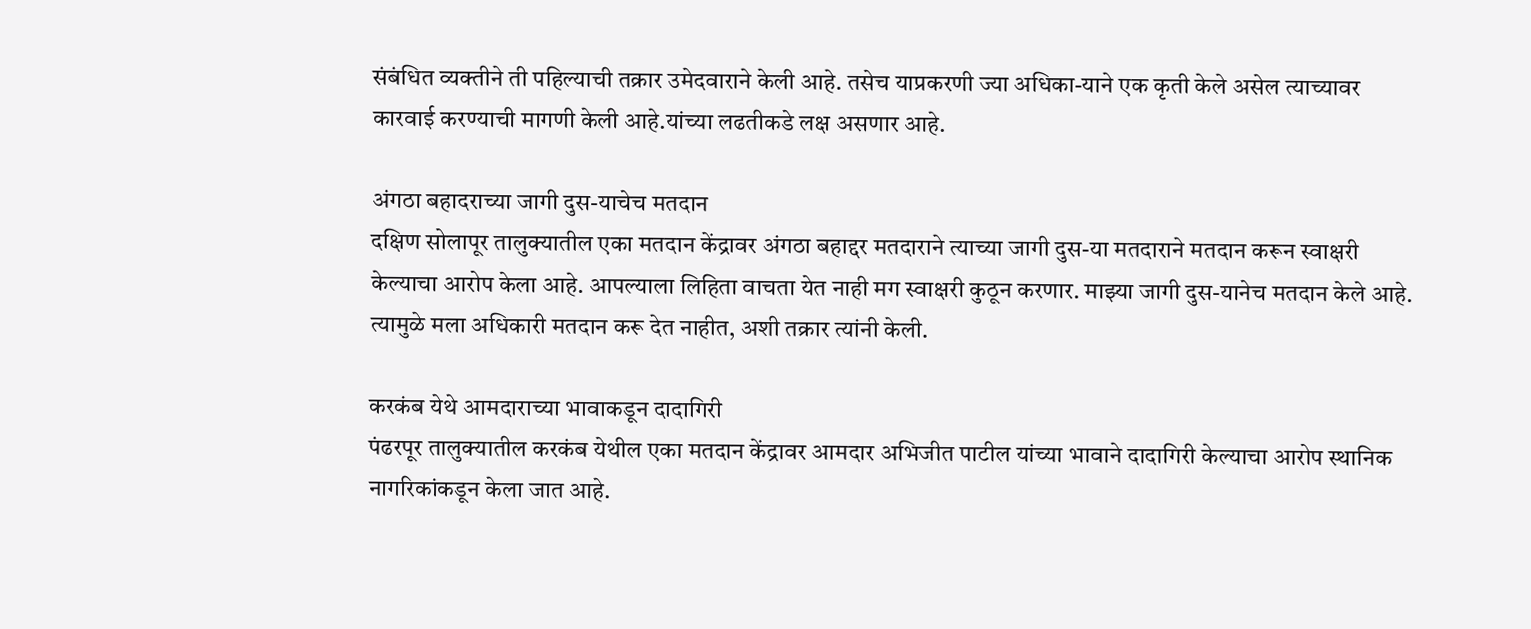संबंधित व्यक्तीने ती पहिल्याची तक्रार उमेदवाराने केली आहे. तसेच याप्रकरणी ज्या अधिका-याने एक कृती केले असेल त्याच्यावर कारवाई करण्याची मागणी केली आहे.यांच्या लढतीकडे लक्ष असणार आहे.

अंगठा बहादराच्या जागी दुस-याचेच मतदान
दक्षिण सोलापूर तालुक्यातील एका मतदान केंद्रावर अंगठा बहाद्दर मतदाराने त्याच्या जागी दुस-या मतदाराने मतदान करून स्वाक्षरी केल्याचा आरोप केला आहे. आपल्याला लिहिता वाचता येत नाही मग स्वाक्षरी कुठून करणार. माझ्या जागी दुस-यानेच मतदान केले आहे. त्यामुळे मला अधिकारी मतदान करू देत नाहीत, अशी तक्रार त्यांनी केली.

करकंब येथे आमदाराच्या भावाकडून दादागिरी
पंढरपूर तालुक्यातील करकंब येथील एका मतदान केंद्रावर आमदार अभिजीत पाटील यांच्या भावाने दादागिरी केल्याचा आरोप स्थानिक नागरिकांकडून केला जात आहे.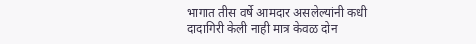भागात तीस वर्षे आमदार असलेल्यांनी कधी दादागिरी केली नाही मात्र केवळ दोन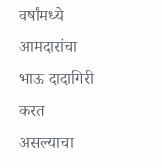वर्षांमध्ये आमदारांचा भाऊ दादागिरी करत असल्याचा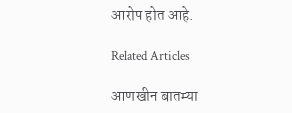आरोप होत आहे.

Related Articles

आणखीन बातम्या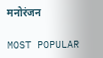मनोरंजन

MOST POPULAR